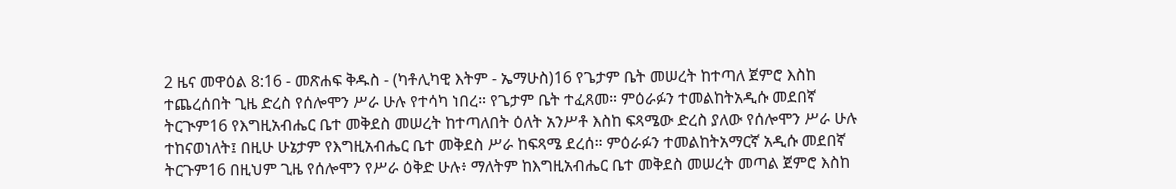2 ዜና መዋዕል 8:16 - መጽሐፍ ቅዱስ - (ካቶሊካዊ እትም - ኤማሁስ)16 የጌታም ቤት መሠረት ከተጣለ ጀምሮ እስከ ተጨረሰበት ጊዜ ድረስ የሰሎሞን ሥራ ሁሉ የተሳካ ነበረ። የጌታም ቤት ተፈጸመ። ምዕራፉን ተመልከትአዲሱ መደበኛ ትርጒም16 የእግዚአብሔር ቤተ መቅደስ መሠረት ከተጣለበት ዕለት አንሥቶ እስከ ፍጻሜው ድረስ ያለው የሰሎሞን ሥራ ሁሉ ተከናወነለት፤ በዚሁ ሁኔታም የእግዚአብሔር ቤተ መቅደስ ሥራ ከፍጻሜ ደረሰ። ምዕራፉን ተመልከትአማርኛ አዲሱ መደበኛ ትርጉም16 በዚህም ጊዜ የሰሎሞን የሥራ ዕቅድ ሁሉ፥ ማለትም ከእግዚአብሔር ቤተ መቅደስ መሠረት መጣል ጀምሮ እስከ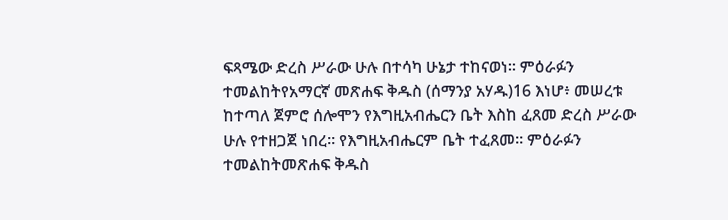ፍጻሜው ድረስ ሥራው ሁሉ በተሳካ ሁኔታ ተከናወነ። ምዕራፉን ተመልከትየአማርኛ መጽሐፍ ቅዱስ (ሰማንያ አሃዱ)16 እነሆ፥ መሠረቱ ከተጣለ ጀምሮ ሰሎሞን የእግዚአብሔርን ቤት እስከ ፈጸመ ድረስ ሥራው ሁሉ የተዘጋጀ ነበረ። የእግዚአብሔርም ቤት ተፈጸመ። ምዕራፉን ተመልከትመጽሐፍ ቅዱስ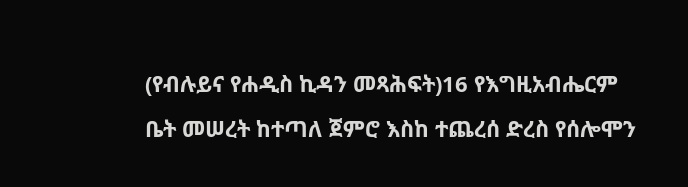(የብሉይና የሐዲስ ኪዳን መጻሕፍት)16 የእግዚአብሔርም ቤት መሠረት ከተጣለ ጀምሮ እስከ ተጨረሰ ድረስ የሰሎሞን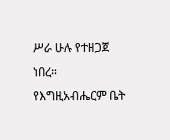ሥራ ሁሉ የተዘጋጀ ነበረ። የእግዚአብሔርም ቤት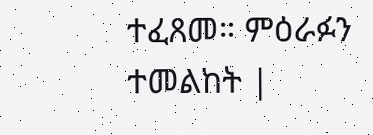ተፈጸመ። ምዕራፉን ተመልከት |